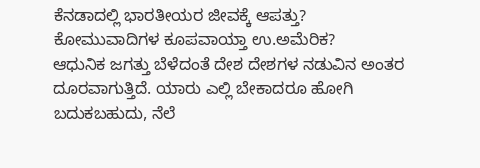ಕೆನಡಾದಲ್ಲಿ ಭಾರತೀಯರ ಜೀವಕ್ಕೆ ಆಪತ್ತು? ಕೋಮುವಾದಿಗಳ ಕೂಪವಾಯ್ತಾ ಉ.ಅಮೆರಿಕ?
ಆಧುನಿಕ ಜಗತ್ತು ಬೆಳೆದಂತೆ ದೇಶ ದೇಶಗಳ ನಡುವಿನ ಅಂತರ ದೂರವಾಗುತ್ತಿದೆ. ಯಾರು ಎಲ್ಲಿ ಬೇಕಾದರೂ ಹೋಗಿ ಬದುಕಬಹುದು, ನೆಲೆ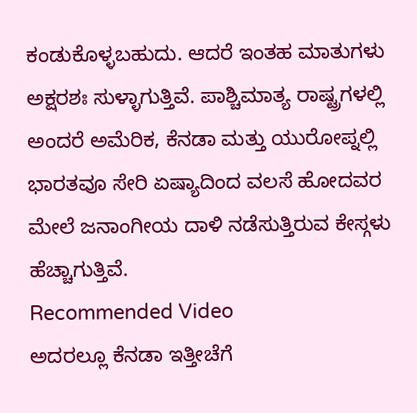ಕಂಡುಕೊಳ್ಳಬಹುದು. ಆದರೆ ಇಂತಹ ಮಾತುಗಳು ಅಕ್ಷರಶಃ ಸುಳ್ಳಾಗುತ್ತಿವೆ. ಪಾಶ್ಚಿಮಾತ್ಯ ರಾಷ್ಟ್ರಗಳಲ್ಲಿ ಅಂದರೆ ಅಮೆರಿಕ, ಕೆನಡಾ ಮತ್ತು ಯುರೋಪ್ನಲ್ಲಿ ಭಾರತವೂ ಸೇರಿ ಏಷ್ಯಾದಿಂದ ವಲಸೆ ಹೋದವರ ಮೇಲೆ ಜನಾಂಗೀಯ ದಾಳಿ ನಡೆಸುತ್ತಿರುವ ಕೇಸ್ಗಳು ಹೆಚ್ಚಾಗುತ್ತಿವೆ.
Recommended Video
ಅದರಲ್ಲೂ ಕೆನಡಾ ಇತ್ತೀಚೆಗೆ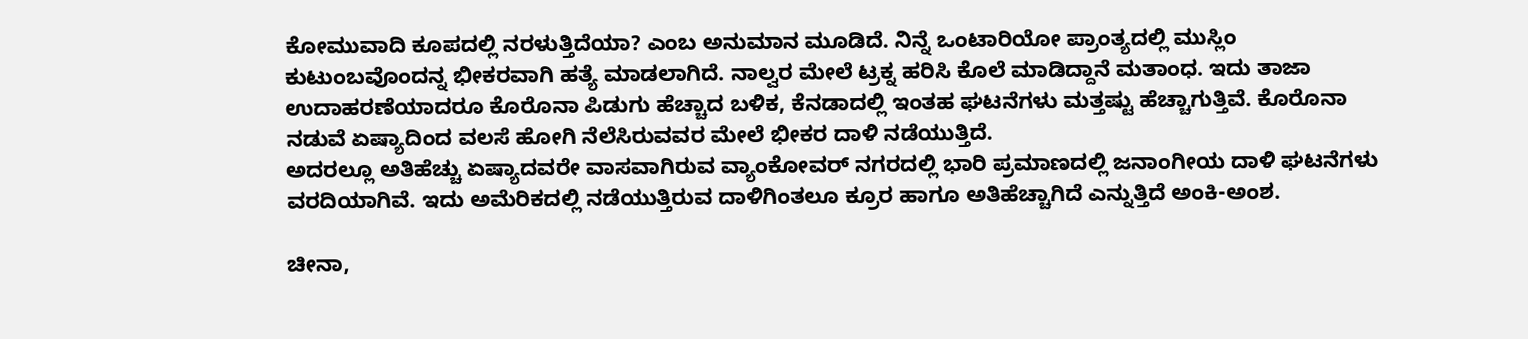ಕೋಮುವಾದಿ ಕೂಪದಲ್ಲಿ ನರಳುತ್ತಿದೆಯಾ? ಎಂಬ ಅನುಮಾನ ಮೂಡಿದೆ. ನಿನ್ನೆ ಒಂಟಾರಿಯೋ ಪ್ರಾಂತ್ಯದಲ್ಲಿ ಮುಸ್ಲಿಂ ಕುಟುಂಬವೊಂದನ್ನ ಭೀಕರವಾಗಿ ಹತ್ಯೆ ಮಾಡಲಾಗಿದೆ. ನಾಲ್ವರ ಮೇಲೆ ಟ್ರಕ್ನ ಹರಿಸಿ ಕೊಲೆ ಮಾಡಿದ್ದಾನೆ ಮತಾಂಧ. ಇದು ತಾಜಾ ಉದಾಹರಣೆಯಾದರೂ ಕೊರೊನಾ ಪಿಡುಗು ಹೆಚ್ಚಾದ ಬಳಿಕ, ಕೆನಡಾದಲ್ಲಿ ಇಂತಹ ಘಟನೆಗಳು ಮತ್ತಷ್ಟು ಹೆಚ್ಚಾಗುತ್ತಿವೆ. ಕೊರೊನಾ ನಡುವೆ ಏಷ್ಯಾದಿಂದ ವಲಸೆ ಹೋಗಿ ನೆಲೆಸಿರುವವರ ಮೇಲೆ ಭೀಕರ ದಾಳಿ ನಡೆಯುತ್ತಿದೆ.
ಅದರಲ್ಲೂ ಅತಿಹೆಚ್ಚು ಏಷ್ಯಾದವರೇ ವಾಸವಾಗಿರುವ ವ್ಯಾಂಕೋವರ್ ನಗರದಲ್ಲಿ ಭಾರಿ ಪ್ರಮಾಣದಲ್ಲಿ ಜನಾಂಗೀಯ ದಾಳಿ ಘಟನೆಗಳು ವರದಿಯಾಗಿವೆ. ಇದು ಅಮೆರಿಕದಲ್ಲಿ ನಡೆಯುತ್ತಿರುವ ದಾಳಿಗಿಂತಲೂ ಕ್ರೂರ ಹಾಗೂ ಅತಿಹೆಚ್ಚಾಗಿದೆ ಎನ್ನುತ್ತಿದೆ ಅಂಕಿ-ಅಂಶ.

ಚೀನಾ,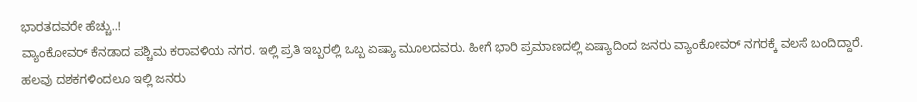ಭಾರತದವರೇ ಹೆಚ್ಚು..!
ವ್ಯಾಂಕೋವರ್ ಕೆನಡಾದ ಪಶ್ಚಿಮ ಕರಾವಳಿಯ ನಗರ. ಇಲ್ಲಿ ಪ್ರತಿ ಇಬ್ಬರಲ್ಲಿ ಒಬ್ಬ ಏಷ್ಯಾ ಮೂಲದವರು. ಹೀಗೆ ಭಾರಿ ಪ್ರಮಾಣದಲ್ಲಿ ಏಷ್ಯಾದಿಂದ ಜನರು ವ್ಯಾಂಕೋವರ್ ನಗರಕ್ಕೆ ವಲಸೆ ಬಂದಿದ್ದಾರೆ. ಹಲವು ದಶಕಗಳಿಂದಲೂ ಇಲ್ಲಿ ಜನರು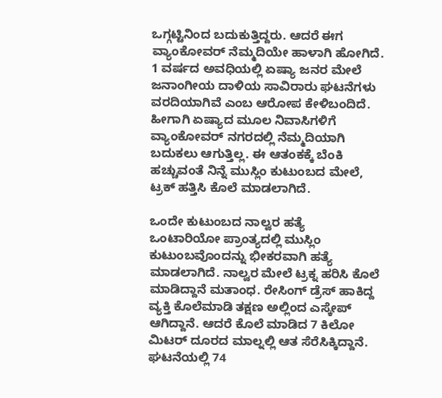ಒಗ್ಗಟ್ಟಿನಿಂದ ಬದುಕುತ್ತಿದ್ದರು. ಆದರೆ ಈಗ ವ್ಯಾಂಕೋವರ್ ನೆಮ್ಮದಿಯೇ ಹಾಳಾಗಿ ಹೋಗಿದೆ. 1 ವರ್ಷದ ಅವಧಿಯಲ್ಲಿ ಏಷ್ಯಾ ಜನರ ಮೇಲೆ ಜನಾಂಗೀಯ ದಾಳಿಯ ಸಾವಿರಾರು ಘಟನೆಗಳು ವರದಿಯಾಗಿವೆ ಎಂಬ ಆರೋಪ ಕೇಳಿಬಂದಿದೆ. ಹೀಗಾಗಿ ಏಷ್ಯಾದ ಮೂಲ ನಿವಾಸಿಗಳಿಗೆ ವ್ಯಾಂಕೋವರ್ ನಗರದಲ್ಲಿ ನೆಮ್ಮದಿಯಾಗಿ ಬದುಕಲು ಆಗುತ್ತಿಲ್ಲ. ಈ ಆತಂಕಕ್ಕೆ ಬೆಂಕಿ ಹಚ್ಚುವಂತೆ ನಿನ್ನೆ ಮುಸ್ಲಿಂ ಕುಟುಂಬದ ಮೇಲೆ, ಟ್ರಕ್ ಹತ್ತಿಸಿ ಕೊಲೆ ಮಾಡಲಾಗಿದೆ.

ಒಂದೇ ಕುಟುಂಬದ ನಾಲ್ವರ ಹತ್ಯೆ
ಒಂಟಾರಿಯೋ ಪ್ರಾಂತ್ಯದಲ್ಲಿ ಮುಸ್ಲಿಂ ಕುಟುಂಬವೊಂದನ್ನು ಭೀಕರವಾಗಿ ಹತ್ಯೆ ಮಾಡಲಾಗಿದೆ. ನಾಲ್ವರ ಮೇಲೆ ಟ್ರಕ್ನ ಹರಿಸಿ ಕೊಲೆ ಮಾಡಿದ್ದಾನೆ ಮತಾಂಧ. ರೇಸಿಂಗ್ ಡ್ರೆಸ್ ಹಾಕಿದ್ದ ವ್ಯಕ್ತಿ ಕೊಲೆಮಾಡಿ ತಕ್ಷಣ ಅಲ್ಲಿಂದ ಎಸ್ಕೇಪ್ ಆಗಿದ್ದಾನೆ. ಆದರೆ ಕೊಲೆ ಮಾಡಿದ 7 ಕಿಲೋ ಮಿಟರ್ ದೂರದ ಮಾಲ್ನಲ್ಲಿ ಆತ ಸೆರೆಸಿಕ್ಕಿದ್ದಾನೆ. ಘಟನೆಯಲ್ಲಿ 74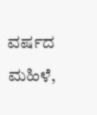ವರ್ಷದ ಮಹಿಳೆ,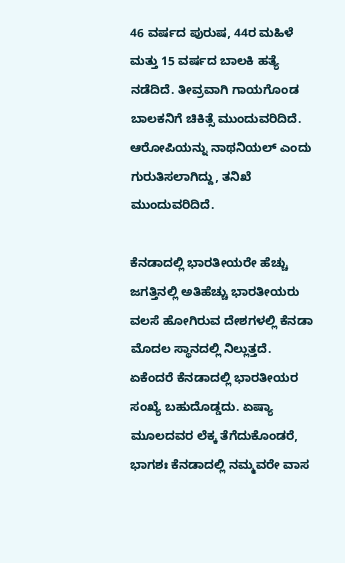46 ವರ್ಷದ ಪುರುಷ, 44ರ ಮಹಿಳೆ ಮತ್ತು 15 ವರ್ಷದ ಬಾಲಕಿ ಹತ್ಯೆ ನಡೆದಿದೆ. ತೀವ್ರವಾಗಿ ಗಾಯಗೊಂಡ ಬಾಲಕನಿಗೆ ಚಿಕಿತ್ಸೆ ಮುಂದುವರಿದಿದೆ. ಆರೋಪಿಯನ್ನು ನಾಥನಿಯಲ್ ಎಂದು ಗುರುತಿಸಲಾಗಿದ್ದು, ತನಿಖೆ ಮುಂದುವರಿದಿದೆ.

ಕೆನಡಾದಲ್ಲಿ ಭಾರತೀಯರೇ ಹೆಚ್ಚು
ಜಗತ್ತಿನಲ್ಲಿ ಅತಿಹೆಚ್ಚು ಭಾರತೀಯರು ವಲಸೆ ಹೋಗಿರುವ ದೇಶಗಳಲ್ಲಿ ಕೆನಡಾ ಮೊದಲ ಸ್ಥಾನದಲ್ಲಿ ನಿಲ್ಲುತ್ತದೆ. ಏಕೆಂದರೆ ಕೆನಡಾದಲ್ಲಿ ಭಾರತೀಯರ ಸಂಖ್ಯೆ ಬಹುದೊಡ್ಡದು. ಏಷ್ಯಾ ಮೂಲದವರ ಲೆಕ್ಕ ತೆಗೆದುಕೊಂಡರೆ, ಭಾಗಶಃ ಕೆನಡಾದಲ್ಲಿ ನಮ್ಮವರೇ ವಾಸ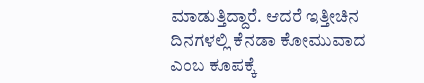ಮಾಡುತ್ತಿದ್ದಾರೆ. ಆದರೆ ಇತ್ತೀಚಿನ ದಿನಗಳಲ್ಲಿ ಕೆನಡಾ ಕೋಮುವಾದ ಎಂಬ ಕೂಪಕ್ಕೆ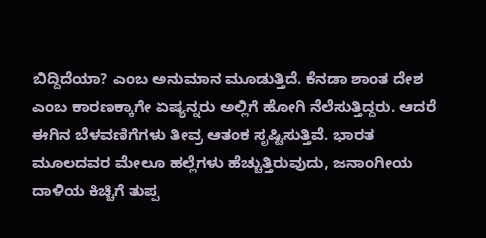ಬಿದ್ದಿದೆಯಾ? ಎಂಬ ಅನುಮಾನ ಮೂಡುತ್ತಿದೆ. ಕೆನಡಾ ಶಾಂತ ದೇಶ ಎಂಬ ಕಾರಣಕ್ಕಾಗೇ ಏಷ್ಯನ್ನರು ಅಲ್ಲಿಗೆ ಹೋಗಿ ನೆಲೆಸುತ್ತಿದ್ದರು. ಆದರೆ ಈಗಿನ ಬೆಳವಣಿಗೆಗಳು ತೀವ್ರ ಆತಂಕ ಸೃಷ್ಟಿಸುತ್ತಿವೆ. ಭಾರತ ಮೂಲದವರ ಮೇಲೂ ಹಲ್ಲೆಗಳು ಹೆಚ್ಚುತ್ತಿರುವುದು, ಜನಾಂಗೀಯ ದಾಳಿಯ ಕಿಚ್ಚಿಗೆ ತುಪ್ಪ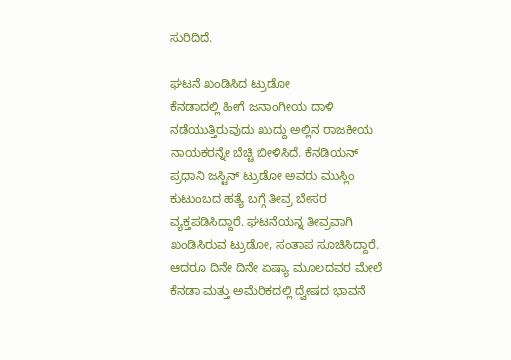ಸುರಿದಿದೆ.

ಘಟನೆ ಖಂಡಿಸಿದ ಟ್ರುಡೋ
ಕೆನಡಾದಲ್ಲಿ ಹೀಗೆ ಜನಾಂಗೀಯ ದಾಳಿ ನಡೆಯುತ್ತಿರುವುದು ಖುದ್ದು ಅಲ್ಲಿನ ರಾಜಕೀಯ ನಾಯಕರನ್ನೇ ಬೆಚ್ಚಿ ಬೀಳಿಸಿದೆ. ಕೆನಡಿಯನ್ ಪ್ರಧಾನಿ ಜಸ್ಟಿನ್ ಟ್ರುಡೋ ಅವರು ಮುಸ್ಲಿಂ ಕುಟುಂಬದ ಹತ್ಯೆ ಬಗ್ಗೆ ತೀವ್ರ ಬೇಸರ ವ್ಯಕ್ತಪಡಿಸಿದ್ದಾರೆ. ಘಟನೆಯನ್ನ ತೀವ್ರವಾಗಿ ಖಂಡಿಸಿರುವ ಟ್ರುಡೋ, ಸಂತಾಪ ಸೂಚಿಸಿದ್ದಾರೆ. ಆದರೂ ದಿನೇ ದಿನೇ ಏಷ್ಯಾ ಮೂಲದವರ ಮೇಲೆ ಕೆನಡಾ ಮತ್ತು ಅಮೆರಿಕದಲ್ಲಿ ದ್ವೇಷದ ಭಾವನೆ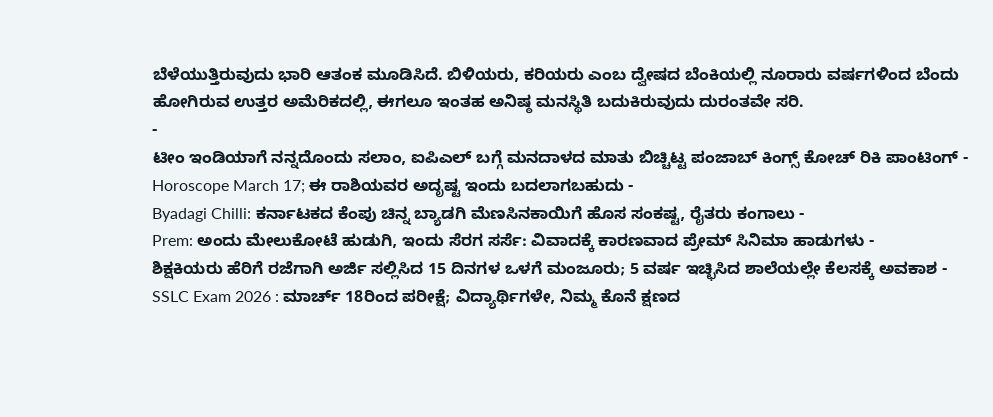ಬೆಳೆಯುತ್ತಿರುವುದು ಭಾರಿ ಆತಂಕ ಮೂಡಿಸಿದೆ. ಬಿಳಿಯರು, ಕರಿಯರು ಎಂಬ ದ್ವೇಷದ ಬೆಂಕಿಯಲ್ಲಿ ನೂರಾರು ವರ್ಷಗಳಿಂದ ಬೆಂದು ಹೋಗಿರುವ ಉತ್ತರ ಅಮೆರಿಕದಲ್ಲಿ, ಈಗಲೂ ಇಂತಹ ಅನಿಷ್ಠ ಮನಸ್ಥಿತಿ ಬದುಕಿರುವುದು ದುರಂತವೇ ಸರಿ.
-
ಟೀಂ ಇಂಡಿಯಾಗೆ ನನ್ನದೊಂದು ಸಲಾಂ, ಐಪಿಎಲ್ ಬಗ್ಗೆ ಮನದಾಳದ ಮಾತು ಬಿಚ್ಚಿಟ್ಟ ಪಂಜಾಬ್ ಕಿಂಗ್ಸ್ ಕೋಚ್ ರಿಕಿ ಪಾಂಟಿಂಗ್ -
Horoscope March 17; ಈ ರಾಶಿಯವರ ಅದೃಷ್ಟ ಇಂದು ಬದಲಾಗಬಹುದು -
Byadagi Chilli: ಕರ್ನಾಟಕದ ಕೆಂಪು ಚಿನ್ನ ಬ್ಯಾಡಗಿ ಮೆಣಸಿನಕಾಯಿಗೆ ಹೊಸ ಸಂಕಷ್ಟ, ರೈತರು ಕಂಗಾಲು -
Prem: ಅಂದು ಮೇಲುಕೋಟೆ ಹುಡುಗಿ, ಇಂದು ಸೆರಗ ಸರ್ಸೆ: ವಿವಾದಕ್ಕೆ ಕಾರಣವಾದ ಪ್ರೇಮ್ ಸಿನಿಮಾ ಹಾಡುಗಳು -
ಶಿಕ್ಷಕಿಯರು ಹೆರಿಗೆ ರಜೆಗಾಗಿ ಅರ್ಜಿ ಸಲ್ಲಿಸಿದ 15 ದಿನಗಳ ಒಳಗೆ ಮಂಜೂರು; 5 ವರ್ಷ ಇಚ್ಛಿಸಿದ ಶಾಲೆಯಲ್ಲೇ ಕೆಲಸಕ್ಕೆ ಅವಕಾಶ -
SSLC Exam 2026 : ಮಾರ್ಚ್ 18ರಿಂದ ಪರೀಕ್ಷೆ; ವಿದ್ಯಾರ್ಥಿಗಳೇ, ನಿಮ್ಮ ಕೊನೆ ಕ್ಷಣದ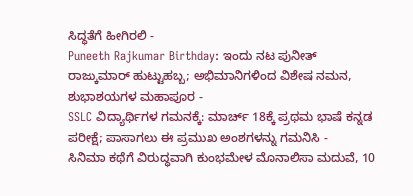ಸಿದ್ಧತೆಗೆ ಹೀಗಿರಲಿ -
Puneeth Rajkumar Birthday: ಇಂದು ನಟ ಪುನೀತ್ ರಾಜ್ಕುಮಾರ್ ಹುಟ್ಟುಹಬ್ಬ; ಅಭಿಮಾನಿಗಳಿಂದ ವಿಶೇಷ ನಮನ, ಶುಭಾಶಯಗಳ ಮಹಾಪೂರ -
SSLC ವಿದ್ಯಾರ್ಥಿಗಳ ಗಮನಕ್ಕೆ: ಮಾರ್ಚ್ 18ಕ್ಕೆ ಪ್ರಥಮ ಭಾಷೆ ಕನ್ನಡ ಪರೀಕ್ಷೆ; ಪಾಸಾಗಲು ಈ ಪ್ರಮುಖ ಅಂಶಗಳನ್ನು ಗಮನಿಸಿ -
ಸಿನಿಮಾ ಕಥೆಗೆ ವಿರುದ್ಧವಾಗಿ ಕುಂಭಮೇಳ ಮೊನಾಲಿಸಾ ಮದುವೆ, 10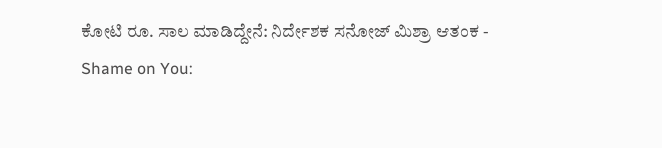ಕೋಟಿ ರೂ. ಸಾಲ ಮಾಡಿದ್ದೇನೆ: ನಿರ್ದೇಶಕ ಸನೋಜ್ ಮಿಶ್ರಾ ಆತಂಕ -
Shame on You: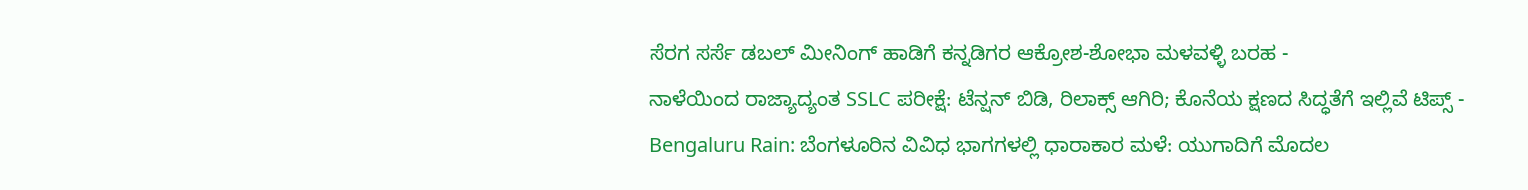ಸೆರಗ ಸರ್ಸೆ ಡಬಲ್ ಮೀನಿಂಗ್ ಹಾಡಿಗೆ ಕನ್ನಡಿಗರ ಆಕ್ರೋಶ-ಶೋಭಾ ಮಳವಳ್ಳಿ ಬರಹ -
ನಾಳೆಯಿಂದ ರಾಜ್ಯಾದ್ಯಂತ SSLC ಪರೀಕ್ಷೆ: ಟೆನ್ಷನ್ ಬಿಡಿ, ರಿಲಾಕ್ಸ್ ಆಗಿರಿ; ಕೊನೆಯ ಕ್ಷಣದ ಸಿದ್ಧತೆಗೆ ಇಲ್ಲಿವೆ ಟಿಪ್ಸ್ -
Bengaluru Rain: ಬೆಂಗಳೂರಿನ ವಿವಿಧ ಭಾಗಗಳಲ್ಲಿ ಧಾರಾಕಾರ ಮಳೆ: ಯುಗಾದಿಗೆ ಮೊದಲ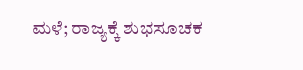ಮಳೆ; ರಾಜ್ಯಕ್ಕೆ ಶುಭಸೂಚಕ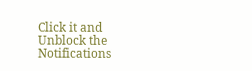Click it and Unblock the Notifications